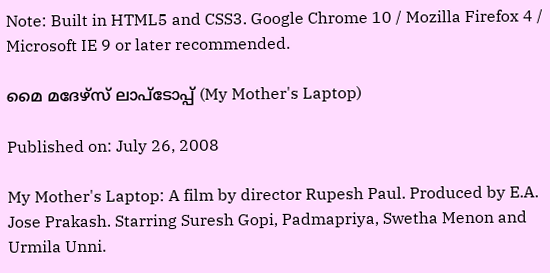Note: Built in HTML5 and CSS3. Google Chrome 10 / Mozilla Firefox 4 / Microsoft IE 9 or later recommended.

മൈ മദേഴ്സ് ലാപ്‌ടോപ്പ് (My Mother's Laptop)

Published on: July 26, 2008

My Mother's Laptop: A film by director Rupesh Paul. Produced by E.A. Jose Prakash. Starring Suresh Gopi, Padmapriya, Swetha Menon and Urmila Unni.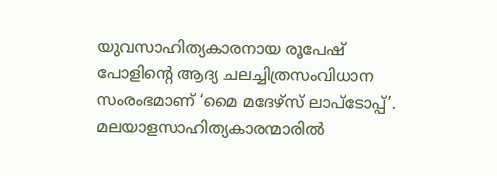യുവസാഹിത്യകാരനായ രൂപേഷ് പോളിന്റെ ആദ്യ ചലച്ചിത്രസംവിധാന സംരംഭമാണ് ‘മൈ മദേഴ്സ് ലാപ്ടോപ്പ്’. മലയാളസാഹിത്യകാരന്മാരില്‍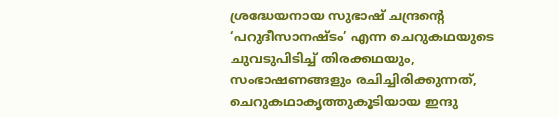ശ്രദ്ധേയനായ സുഭാഷ് ചന്ദ്രന്റെ ‘പറുദീസാനഷ്ടം’ എന്ന ചെറുകഥയുടെ ചുവടുപിടിച്ച് തിരക്കഥയും, സംഭാഷണങ്ങളും രചിച്ചിരിക്കുന്നത്, ചെറുകഥാകൃത്തുകൂടിയായ ഇന്ദു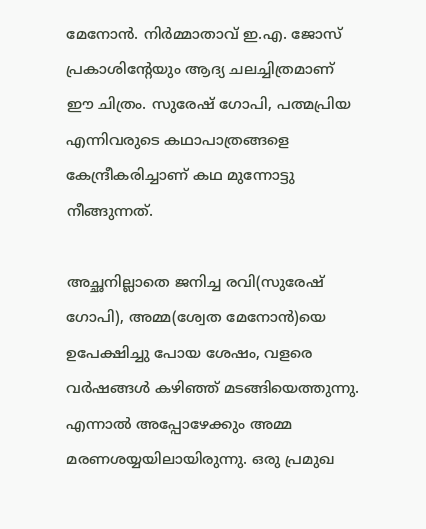മേനോന്‍. നിര്‍മ്മാതാവ് ഇ.എ. ജോസ് പ്രകാശിന്റേയും ആദ്യ ചലച്ചിത്രമാണ് ഈ ചിത്രം. സുരേഷ് ഗോപി, പത്മപ്രിയ എന്നിവരുടെ കഥാപാത്രങ്ങളെ കേന്ദ്രീകരിച്ചാണ് കഥ മുന്നോട്ടു നീങ്ങുന്നത്.

അച്ഛനില്ലാതെ ജനിച്ച രവി(സുരേഷ് ഗോപി), അമ്മ(ശ്വേത മേനോന്‍)യെ ഉപേക്ഷിച്ചു പോയ ശേഷം, വളരെ വര്‍ഷങ്ങള്‍ കഴിഞ്ഞ് മടങ്ങിയെത്തുന്നു. എന്നാല്‍ അപ്പോഴേക്കും അമ്മ മരണശയ്യയിലായിരുന്നു. ഒരു പ്രമുഖ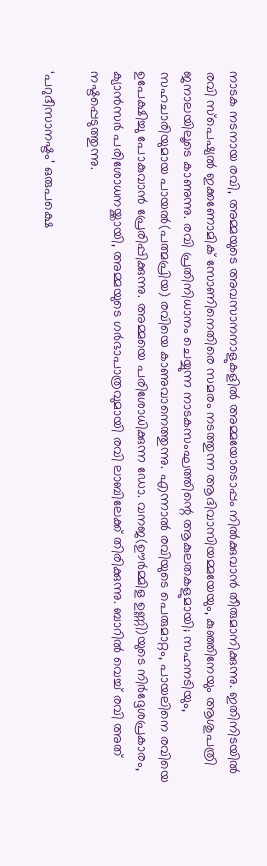നാടക നടനായ രവി, അമ്മയുടെ അവസാനനാളുകളില്‍ അമ്മയോടൊപ്പം നില്‍ക്കുവാന്‍ തീരുമാനിക്കുന്നു. ഇതിനിടയില്‍ രവി സ്പെഷ്യല്‍ ഇക്കണോമിക് സോണിനെതിരെ സമരം നടത്തുന്ന ആദിവാസിയമ്മയേയും, കുഞ്ഞിനേയും ആശുപത്രി ജനാലയിലൂടെ കാണുന്നു. രവി പ്രതിനിധാനം ചെയ്യുന്ന നാടകസംഘത്തിന്റെ ആകുലതകളുമായി; സഹനടിയും, സഹചാരിയുമായ പായൽ‍(പത്മപ്രിയ) രവിയെ കാണുവാനെത്തുന്നു. എന്നാല്‍ രവിയുടെ പെരുമാറ്റം, പായലിനെ രവിയെ ഉപേക്ഷിച്ചു പോകുവാന്‍ പ്രേരിപ്പിക്കുന്നു. അമ്മയെ പരിശോധിക്കുന്ന ഡോ. വനജ(ഊര്‍മ്മിള ഉണ്ണി)യുടെ നിര്‍ദ്ദേശപ്രകാരം, ക്യാന്‍സര്‍ പരിശോധനയ്ക്കായി, അമ്മയുടെ ഗര്‍ഭാപാത്രവുമായി രവി ലാബിലേക്ക് തിരിക്കുന്നു. ബാറില്‍ വെച്ച് രവി അത് നഷ്ടപ്പെടുത്തുന്നു.

‘പറുദീസാനഷ്ടം’ ഒരുപക്ഷെ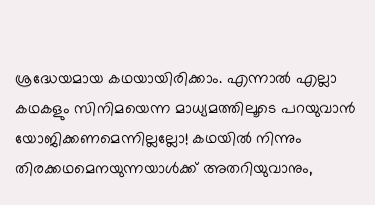ശ്രദ്ധേയമായ കഥയായിരിക്കാം. എന്നാല്‍ എല്ലാ കഥകളും സിനിമയെന്ന മാധ്യമത്തിലൂടെ പറയുവാന്‍ യോജിക്കണമെന്നില്ലല്ലോ! കഥയില്‍ നിന്നും തിരക്കഥമെനയുന്നയാള്‍ക്ക് അതറിയുവാനും,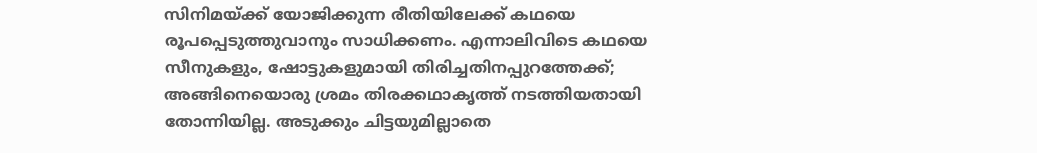സിനിമയ്ക്ക് യോജിക്കുന്ന രീതിയിലേക്ക് കഥയെ രൂപപ്പെടുത്തുവാനും സാധിക്കണം. എന്നാലിവിടെ കഥയെ സീനുകളും, ഷോട്ടുകളുമായി തിരിച്ചതിനപ്പുറത്തേക്ക്; അങ്ങിനെയൊരു ശ്രമം തിരക്കഥാകൃത്ത് നടത്തിയതായി തോന്നിയില്ല. അടുക്കും ചിട്ടയുമില്ലാതെ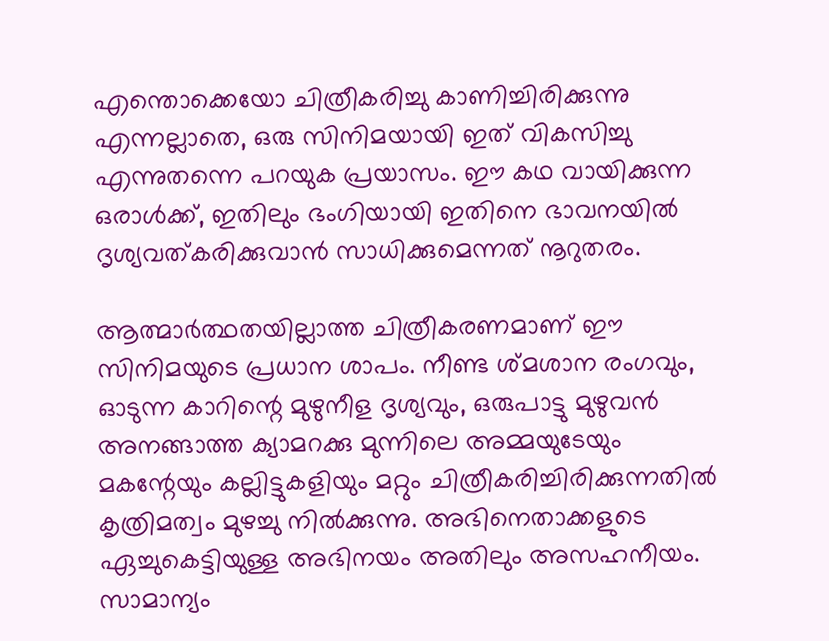എന്തൊക്കെയോ ചിത്രീകരിച്ചു കാണിച്ചിരിക്കുന്നു എന്നല്ലാതെ, ഒരു സിനിമയായി ഇത് വികസിച്ചു എന്നുതന്നെ പറയുക പ്രയാസം. ഈ കഥ വായിക്കുന്ന ഒരാള്‍ക്ക്, ഇതിലും ഭംഗിയായി ഇതിനെ ഭാവനയില്‍ ദൃശ്യവത്കരിക്കുവാന്‍ സാധിക്കുമെന്നത് നൂറുതരം.

ആത്മാര്‍ത്ഥതയില്ലാത്ത ചിത്രീകരണമാണ് ഈ സിനിമയുടെ പ്രധാന ശാപം. നീണ്ട ശ്മശാന രംഗവും, ഓടുന്ന കാറിന്റെ മുഴുനീള ദൃശ്യവും, ഒരുപാട്ടു മുഴുവന്‍ അനങ്ങാത്ത ക്യാമറക്കു മുന്നിലെ അമ്മയുടേയും മകന്റേയും കല്ലിട്ടുകളിയും മറ്റും ചിത്രീകരിച്ചിരിക്കുന്നതില്‍ കൃത്രിമത്വം മുഴച്ചു നില്‍ക്കുന്നു. അഭിനെതാക്കളുടെ ഏച്ചുകെട്ടിയുള്ള അഭിനയം അതിലും അസഹനീയം. സാമാന്യം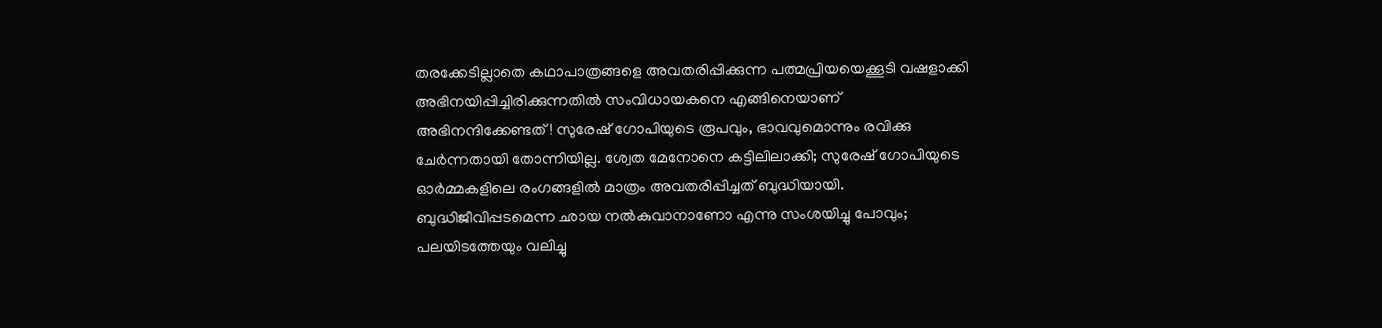തരക്കേടില്ലാതെ കഥാപാത്രങ്ങളെ അവതരിപ്പിക്കുന്ന പത്മപ്രിയയെക്കൂടി വഷളാക്കി അഭിനയിപ്പിച്ചിരിക്കുന്നതില്‍ സംവിധായകനെ എങ്ങിനെയാണ് അഭിനന്ദിക്കേണ്ടത്! സുരേഷ് ഗോപിയുടെ രൂപവും, ഭാവവുമൊന്നും രവിക്കു ചേര്‍ന്നതായി തോന്നിയില്ല. ശ്വേത മേനോനെ കട്ടിലിലാക്കി; സുരേഷ് ഗോപിയുടെ ഓര്‍മ്മകളിലെ രംഗങ്ങളില്‍ മാത്രം അവതരിപ്പിച്ചത് ബുദ്ധിയായി. ബുദ്ധിജീവിപ്പടമെന്ന ഛായ നല്‍കുവാനാണോ എന്നു സംശയിച്ചു പോവും; പലയിടത്തേയും വലിച്ചു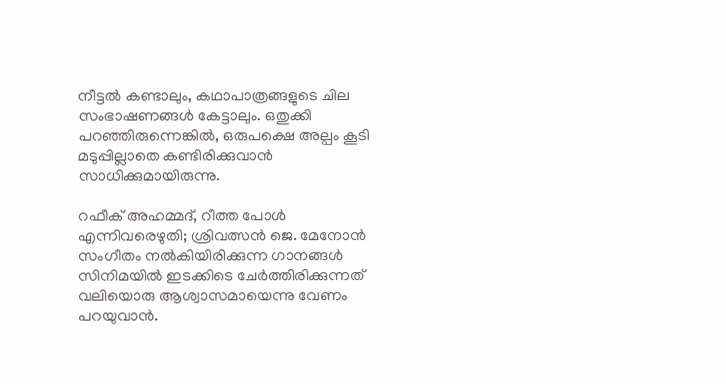നീട്ടല്‍ കണ്ടാലും, കഥാപാത്രങ്ങളുടെ ചില സംഭാഷണങ്ങള്‍ കേട്ടാലും. ഒതുക്കി പറഞ്ഞിരുന്നെങ്കില്‍, ഒരുപക്ഷെ അല്പം കൂടി മടുപ്പില്ലാതെ കണ്ടിരിക്കുവാന്‍ സാധിക്കുമായിരുന്നു.

റഫീക് അഹമ്മദ്, റീത്ത പോള്‍ എന്നിവരെഴുതി; ശ്രിവത്സന്‍ ജെ. മേനോന്‍ സംഗീതം നല്‍കിയിരിക്കുന്ന ഗാനങ്ങള്‍ സിനിമയില്‍ ഇടക്കിടെ ചേര്‍ത്തിരിക്കുന്നത് വലിയൊരു ആശ്വാസമായെന്നു വേണം പറയുവാന്‍.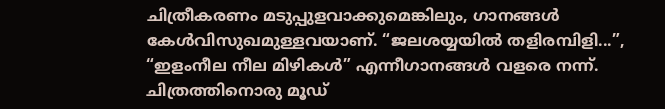ചിത്രീകരണം മടുപ്പുളവാക്കുമെങ്കിലും, ഗാനങ്ങള്‍ കേള്‍വിസുഖമുള്ളവയാണ്. “ജലശയ്യയില്‍ തളിരമ്പിളി...”, “ഇളംനീല നീല മിഴികൾ” എന്നീഗാനങ്ങള്‍ വളരെ നന്ന്. ചിത്രത്തിനൊരു മൂഡ്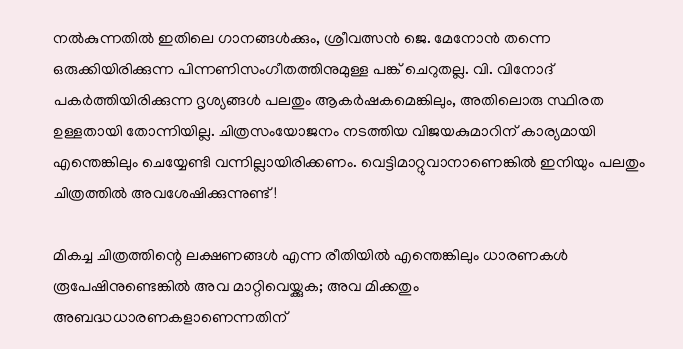നല്‍കുന്നതില്‍ ഇതിലെ ഗാനങ്ങള്‍ക്കും, ശ്രീവത്സന്‍ ജെ. മേനോന്‍ തന്നെ ഒരുക്കിയിരിക്കുന്ന പിന്നണിസംഗീതത്തിനുമുള്ള പങ്ക് ചെറുതല്ല. വി. വിനോദ് പകര്‍ത്തിയിരിക്കുന്ന ദൃശ്യങ്ങള്‍ പലതും ആകര്‍ഷകമെങ്കിലും, അതിലൊരു സ്ഥിരത ഉള്ളതായി തോന്നിയില്ല. ചിത്രസംയോജനം നടത്തിയ വിജയകുമാറിന് കാര്യമായി എന്തെങ്കിലും ചെയ്യേണ്ടി വന്നില്ലായിരിക്കണം. വെട്ടിമാറ്റുവാനാണെങ്കില്‍ ഇനിയും പലതും ചിത്രത്തില്‍ അവശേഷിക്കുന്നുണ്ട്!

മികച്ച ചിത്രത്തിന്റെ ലക്ഷണങ്ങള്‍ എന്ന രീതിയില്‍ എന്തെങ്കിലും ധാരണകള്‍ രൂപേഷിനുണ്ടെങ്കില്‍ അവ മാറ്റിവെയ്ക്കുക; അവ മിക്കതും അബദ്ധധാരണകളാണെന്നതിന്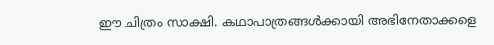ഈ ചിത്രം സാക്ഷി. കഥാപാത്രങ്ങള്‍ക്കായി അഭിനേതാക്കളെ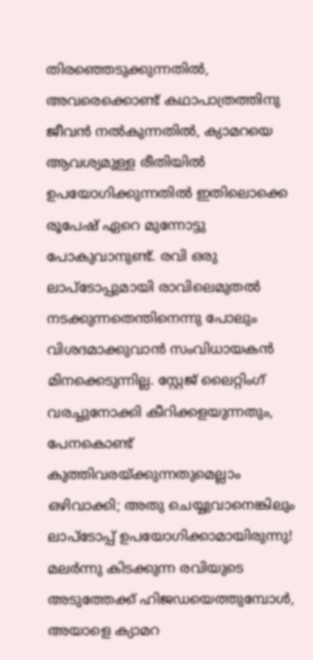തിരഞ്ഞെടുക്കുന്നതിൽ‍, അവരെക്കൊണ്ട് കഥാപാത്രത്തിനു ജീവന്‍ നല്‍കുന്നതിൽ‍, ക്യാമറയെ ആവശ്യമുള്ള രീതിയില്‍ ഉപയോഗിക്കുന്നതില്‍ ഇതിലൊക്കെ രൂപേഷ് ഏറെ മുന്നോട്ടു പോകുവാനുണ്ട്. രവി ഒരു ലാപ്‌ടോപ്പുമായി രാവിലെമുതല്‍ നടക്കുന്നതെന്തിനെന്നു പോലും വിശദമാക്കുവാന്‍ സംവിധായകന്‍ മിനക്കെടുന്നില്ല. സ്റ്റേജ് ലൈറ്റിംഗ് വരച്ചുനോക്കി കീറിക്കളയുന്നതും, പേനകൊണ്ട് കുത്തിവരയ്ക്കുന്നതുമെല്ലാം ഒഴിവാക്കി; അതു ചെയ്യുവാനെങ്കിലും ലാപ്ടോപ്പ് ഉപയോഗിക്കാമായിരുന്നു! മലര്‍ന്നു കിടക്കുന്ന രവിയുടെ അടുത്തേക്ക് ഹിജഡയെത്തുമ്പോൾ‍, അയാളെ ക്യാമറ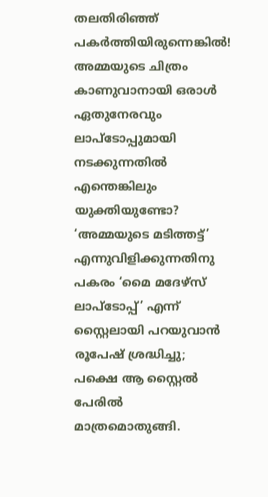തലതിരിഞ്ഞ് പകര്‍ത്തിയിരുന്നെങ്കിൽ‍! അമ്മയുടെ ചിത്രം കാണുവാനായി ഒരാള്‍ ഏതുനേരവും ലാപ്‌ടോപ്പുമായി നടക്കുന്നതില്‍ എന്തെങ്കിലും യുക്തിയുണ്ടോ? ‘അമ്മയുടെ മടിത്തട്ട്’ എന്നുവിളിക്കുന്നതിനു പകരം ‘മൈ മദേഴ്സ് ലാപ്‌ടോപ്പ്’ എന്ന് സ്റ്റൈലായി പറയുവാന്‍ രൂപേഷ് ശ്രദ്ധിച്ചു; പക്ഷെ ആ സ്റ്റൈല്‍ പേരില്‍ മാത്രമൊതുങ്ങി.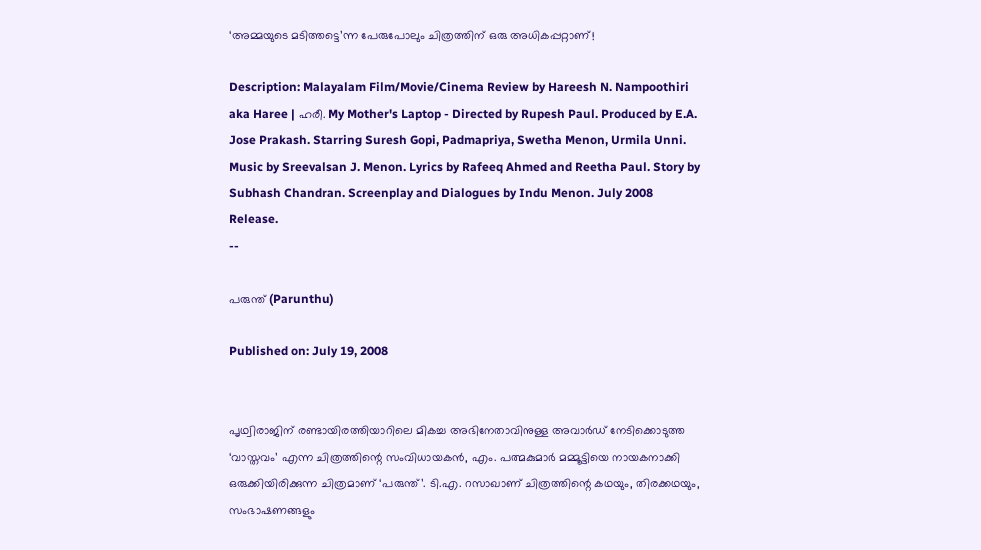‘അമ്മയുടെ മടിത്തട്ടെ’ന്ന പേരുപോലും ചിത്രത്തിന് ഒരു അധികപ്പറ്റാണ്!

Description: Malayalam Film/Movie/Cinema Review by Hareesh N. Nampoothiri aka Haree | ഹരീ. My Mother's Laptop - Directed by Rupesh Paul. Produced by E.A. Jose Prakash. Starring Suresh Gopi, Padmapriya, Swetha Menon, Urmila Unni. Music by Sreevalsan J. Menon. Lyrics by Rafeeq Ahmed and Reetha Paul. Story by Subhash Chandran. Screenplay and Dialogues by Indu Menon. July 2008 Release.
--

പരുന്ത് (Parunthu)

Published on: July 19, 2008


പൃഥ്വിരാജിന് രണ്ടായിരത്തിയാറിലെ മികച്ച അഭിനേതാവിനുള്ള അവാര്‍ഡ് നേടിക്കൊടുത്ത ‘വാസ്തവം’ എന്ന ചിത്രത്തിന്റെ സംവിധായകന്‍, എം. പത്മകുമാര്‍ മമ്മൂട്ടിയെ നായകനാക്കി ഒരുക്കിയിരിക്കുന്ന ചിത്രമാണ് ‘പരുന്ത്’. ടി.എ. റസാഖാണ് ചിത്രത്തിന്റെ കഥയും, തിരക്കഥയും, സംഭാഷണങ്ങളും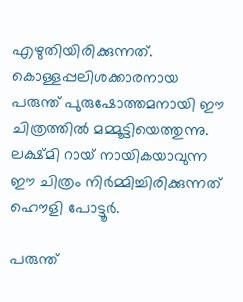എഴുതിയിരിക്കുന്നത്. കൊള്ളപ്പലിശക്കാരനായ പരുന്ത് പുരുഷോത്തമനായി ഈ ചിത്രത്തില്‍ മമ്മൂട്ടിയെത്തുന്നു. ലക്ഷ്മി റായ് നായികയാവുന്ന ഈ ചിത്രം നിര്‍മ്മിച്ചിരിക്കുന്നത് ഹൌളി പോട്ടൂർ.

പരുന്ത്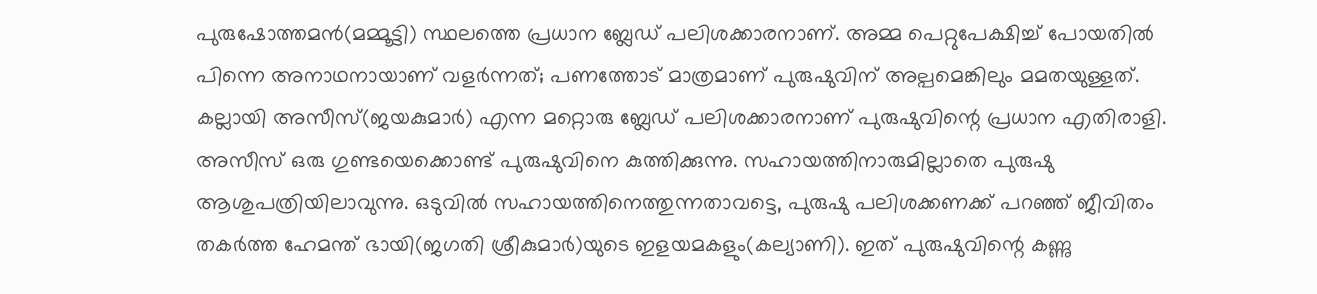പുരുഷോത്തമന്‍(മമ്മൂട്ടി) സ്ഥലത്തെ പ്രധാന ബ്ലേഡ് പലിശക്കാരനാണ്. അമ്മ പെറ്റുപേക്ഷിച്ച് പോയതില്‍ പിന്നെ അനാഥനായാണ് വളര്‍ന്നത്; പണത്തോട് മാത്രമാണ് പുരുഷുവിന് അല്പമെങ്കിലും മമതയുള്ളത്. കല്ലായി അസീസ്(ജയകുമാർ) എന്ന മറ്റൊരു ബ്ലേഡ് പലിശക്കാരനാണ് പുരുഷുവിന്റെ പ്രധാന എതിരാളി. അസീസ് ഒരു ഗുണ്ടയെക്കൊണ്ട് പുരുഷുവിനെ കുത്തിക്കുന്നു. സഹായത്തിനാരുമില്ലാതെ പുരുഷു ആശുപത്രിയിലാവുന്നു. ഒടുവില്‍ സഹായത്തിനെത്തുന്നതാവട്ടെ, പുരുഷു പലിശക്കണക്ക് പറഞ്ഞ് ജീവിതം തകര്‍ത്ത ഹേമന്ത് ഭായി(ജഗതി ശ്രീകുമാർ)യുടെ ഇളയമകളും(കല്യാണി). ഇത് പുരുഷുവിന്റെ കണ്ണു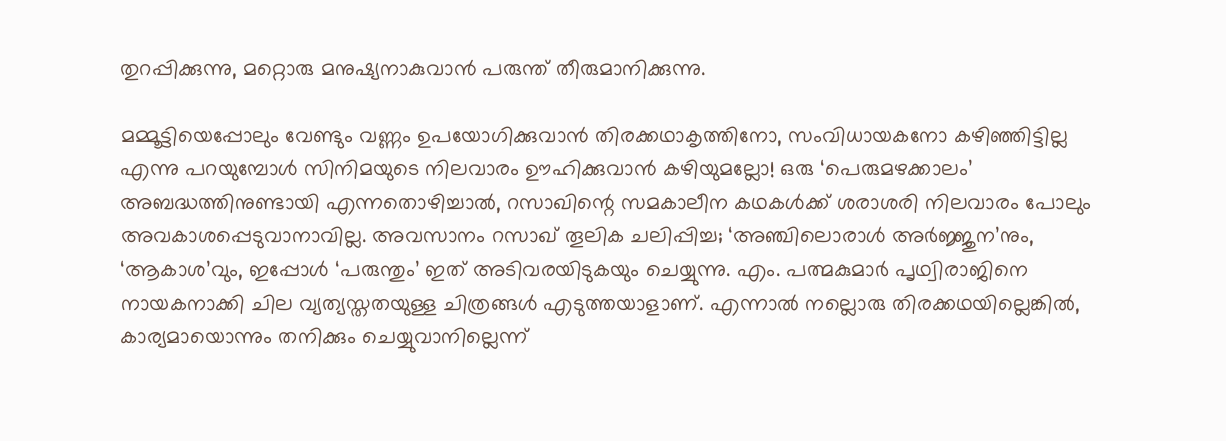തുറപ്പിക്കുന്നു, മറ്റൊരു മനുഷ്യനാകുവാന്‍ പരുന്ത് തീരുമാനിക്കുന്നു.

മമ്മൂട്ടിയെപ്പോലും വേണ്ടും വണ്ണം ഉപയോഗിക്കുവാന്‍ തിരക്കഥാകൃത്തിനോ, സംവിധായകനോ കഴിഞ്ഞിട്ടില്ല എന്നു പറയുമ്പോള്‍ സിനിമയുടെ നിലവാരം ഊഹിക്കുവാന്‍ കഴിയുമല്ലോ! ഒരു ‘പെരുമഴക്കാലം’ അബദ്ധത്തിനുണ്ടായി എന്നതൊഴിച്ചാല്‍, റസാഖിന്റെ സമകാലീന കഥകള്‍ക്ക് ശരാശരി നിലവാരം പോലും അവകാശപ്പെടുവാനാവില്ല. അവസാനം റസാഖ് തൂലിക ചലിപ്പിച്ച; ‘അഞ്ചിലൊരാള്‍ അര്‍ജ്ജുന’നും, ‘ആകാശ’വും, ഇപ്പോള്‍ ‘പരുന്തും’ ഇത് അടിവരയിടുകയും ചെയ്യുന്നു. എം. പത്മകുമാര്‍ പൃഥ്വിരാജിനെ നായകനാക്കി ചില വ്യത്യസ്തതയുള്ള ചിത്രങ്ങള്‍ എടുത്തയാളാണ്. എന്നാല്‍ നല്ലൊരു തിരക്കഥയില്ലെങ്കില്‍, കാര്യമായൊന്നും തനിക്കും ചെയ്യുവാനില്ലെന്ന്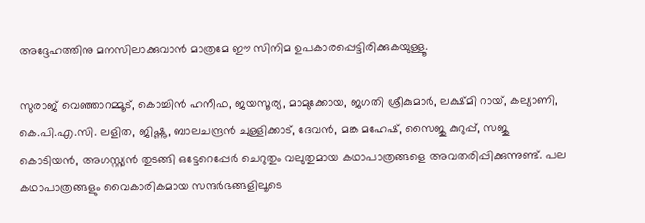അദ്ദേഹത്തിനു മനസിലാക്കുവാന്‍ മാത്രമേ ഈ സിനിമ ഉപകാരപ്പെട്ടിരിക്കുകയുള്ളൂ.

സുരാജ് വെഞ്ഞാറമ്മൂട്, കൊച്ചിന്‍ ഹനീഫ, ജയസൂര്യ, മാമുക്കോയ, ജഗതി ശ്രീകുമാർ, ലക്ഷ്മി റായ്, കല്യാണി, കെ.പി.എ.സി. ലളിത, ജിഷ്ണു, ബാലചന്ദ്രന്‍ ചുള്ളിക്കാട്, ദേവന്‍, മങ്ക മഹേഷ്, സൈജു കുറുപ്പ്, സജു കൊടിയന്‍, അഗസ്റ്റ്യന്‍ തുടങ്ങി ഒട്ടേറെപ്പേര്‍ ചെറുതും വലുതുമായ കഥാപാത്രങ്ങളെ അവതരിപ്പിക്കുന്നുണ്ട്. പല കഥാപാത്രങ്ങളും വൈകാരികമായ സന്ദര്‍ഭങ്ങളിലൂടെ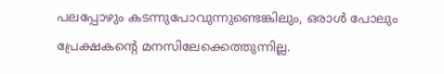പലപ്പോഴും കടന്നുപോവുന്നുണ്ടെങ്കിലും, ഒരാള്‍ പോലും പ്രേക്ഷകന്റെ മനസിലേക്കെത്തുന്നില്ല.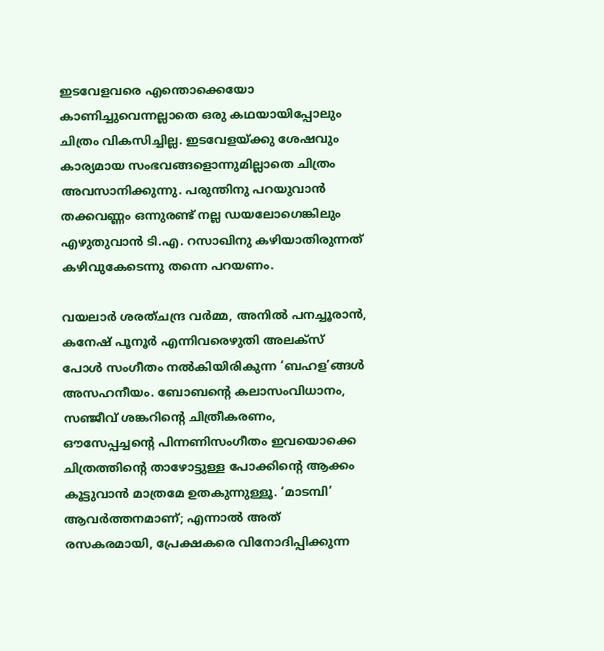ഇടവേളവരെ എന്തൊക്കെയോ കാണിച്ചുവെന്നല്ലാതെ ഒരു കഥയായിപ്പോലും ചിത്രം വികസിച്ചില്ല. ഇടവേളയ്ക്കു ശേഷവും കാര്യമായ സംഭവങ്ങളൊന്നുമില്ലാതെ ചിത്രം അവസാനിക്കുന്നു. പരുന്തിനു പറയുവാന്‍ തക്കവണ്ണം ഒന്നുരണ്ട് നല്ല ഡയലോഗെങ്കിലും എഴുതുവാന്‍ ടി.എ. റസാഖിനു കഴിയാതിരുന്നത് കഴിവുകേടെന്നു തന്നെ പറയണം.

വയലാര്‍ ശരത്ചന്ദ്ര വര്‍മ്മ, അനില്‍ പനച്ചൂരാന്‍, കനേഷ് പൂനൂര്‍ എന്നിവരെഴുതി അലക്സ് പോള്‍ സംഗീതം നല്‍കിയിരികുന്ന ‘ബഹള’ങ്ങള്‍ അസഹനീയം. ബോബന്റെ കലാസംവിധാനം, സഞ്ജീവ് ശങ്കറിന്റെ ചിത്രീകരണം, ഔസേപ്പച്ചന്റെ പിന്നണിസംഗീതം ഇവയൊക്കെ ചിത്രത്തിന്റെ താഴോട്ടുള്ള പോക്കിന്റെ ആക്കം കൂട്ടുവാന്‍ മാത്രമേ ഉതകുന്നുള്ളൂ. ‘മാടമ്പി’ ആവര്‍ത്തനമാണ്; എന്നാല്‍ അത് രസകരമായി, പ്രേക്ഷകരെ വിനോദിപ്പിക്കുന്ന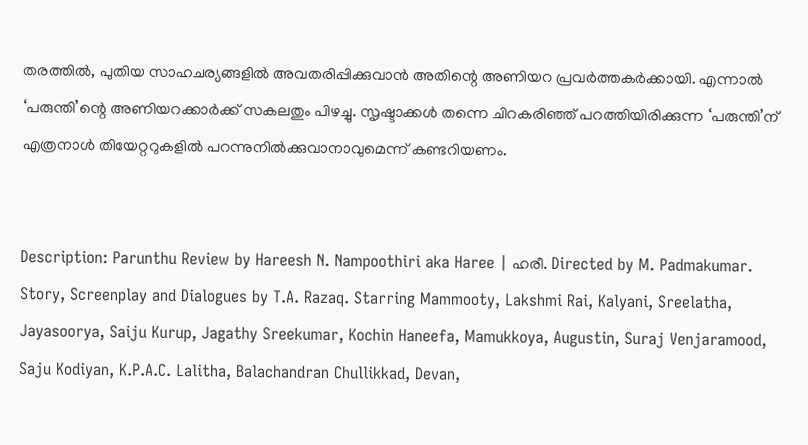തരത്തിൽ‍, പുതിയ സാഹചര്യങ്ങളില്‍ അവതരിപ്പിക്കുവാന്‍ അതിന്റെ അണിയറ പ്രവര്‍ത്തകര്‍ക്കായി. എന്നാല്‍ ‘പരുന്തി’ന്റെ അണിയറക്കാര്‍ക്ക് സകലതും പിഴച്ചു. സൃഷ്ടാക്കള്‍ തന്നെ ചിറകരിഞ്ഞ് പറത്തിയിരിക്കുന്ന ‘പരുന്തി’ന് എത്രനാള്‍ തിയേറ്ററുകളില്‍ പറന്നുനില്‍ക്കുവാനാവുമെന്ന് കണ്ടറിയണം.


Description: Parunthu Review by Hareesh N. Nampoothiri aka Haree | ഹരീ. Directed by M. Padmakumar. Story, Screenplay and Dialogues by T.A. Razaq. Starring Mammooty, Lakshmi Rai, Kalyani, Sreelatha, Jayasoorya, Saiju Kurup, Jagathy Sreekumar, Kochin Haneefa, Mamukkoya, Augustin, Suraj Venjaramood, Saju Kodiyan, K.P.A.C. Lalitha, Balachandran Chullikkad, Devan,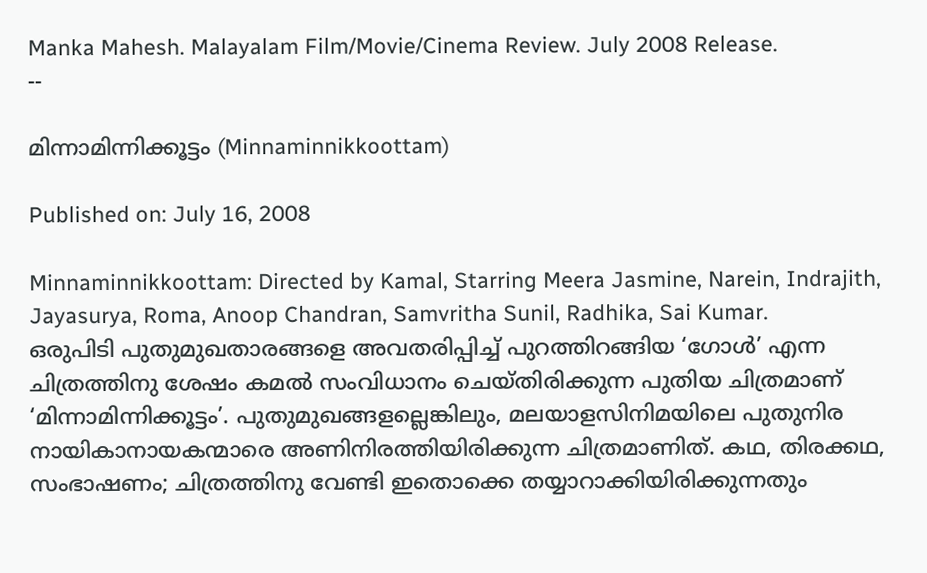Manka Mahesh. Malayalam Film/Movie/Cinema Review. July 2008 Release.
--

മിന്നാമിന്നിക്കൂട്ടം (Minnaminnikkoottam)

Published on: July 16, 2008

Minnaminnikkoottam: Directed by Kamal, Starring Meera Jasmine, Narein, Indrajith, Jayasurya, Roma, Anoop Chandran, Samvritha Sunil, Radhika, Sai Kumar.
ഒരുപിടി പുതുമുഖതാരങ്ങളെ അവതരിപ്പിച്ച് പുറത്തിറങ്ങിയ ‘ഗോള്‍’ എന്ന ചിത്രത്തിനു ശേഷം കമല്‍ സംവിധാനം ചെയ്തിരിക്കുന്ന പുതിയ ചിത്രമാണ് ‘മിന്നാമിന്നിക്കൂട്ടം’. പുതുമുഖങ്ങളല്ലെങ്കിലും, മലയാളസിനിമയിലെ പുതുനിര നായികാനായകന്മാരെ അണിനിരത്തിയിരിക്കുന്ന ചിത്രമാണിത്. കഥ, തിരക്കഥ, സംഭാഷണം; ചിത്രത്തിനു വേണ്ടി ഇതൊക്കെ തയ്യാറാക്കിയിരിക്കുന്നതും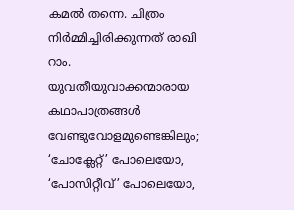കമല്‍ തന്നെ. ചിത്രം നിര്‍മ്മിച്ചിരിക്കുന്നത് രാഖി റാം. യുവതീയുവാക്കന്മാരായ കഥാപാത്രങ്ങള്‍ വേണ്ടുവോളമുണ്ടെങ്കിലും; ‘ചോക്ലേറ്റ്’ പോലെയോ, ‘പോസിറ്റീവ്’ പോലെയോ,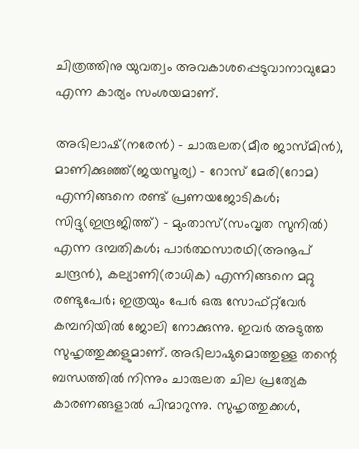ചിത്രത്തിനു യുവത്വം അവകാശപ്പെടുവാനാവുമോ എന്ന കാര്യം സംശയമാണ്.

അഭിലാഷ്(നരേന്‍) - ചാരുലത(മീര ജാസ്മിന്‍), മാണിക്കുഞ്ഞ്(ജയസൂര്യ) - റോസ് മേരി(റോമ) എന്നിങ്ങനെ രണ്ട് പ്രണയജോടികള്‍; സിദ്ദു(ഇന്ദ്രജിത്ത്) - മുംതാസ്(സംവൃത സുനില്‍) എന്ന ദമ്പതികള്‍; പാര്‍ത്ഥസാരഥി(അനൂപ് ചന്ദ്രന്‍), കല്യാണി(രാധിക) എന്നിങ്ങനെ മറ്റു രണ്ടുപേര്‍; ഇത്രയും പേര്‍ ഒരു സോഫ്‌റ്റ്‌വേര്‍ കമ്പനിയില്‍ ജോലി നോക്കുന്നു. ഇവര്‍ അടുത്ത സുഹൃത്തുക്കളുമാണ്. അഭിലാഷുമൊത്തുള്ള തന്റെ ബന്ധത്തില്‍ നിന്നും ചാരുലത ചില പ്രത്യേക കാരണങ്ങളാല്‍ പിന്മാറുന്നു. സുഹൃത്തുക്കള്‍,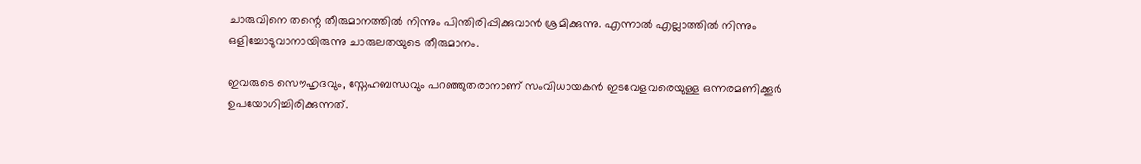ചാരുവിനെ തന്റെ തീരുമാനത്തില്‍ നിന്നും പിന്തിരിപ്പിക്കുവാന്‍ ശ്രമിക്കുന്നു. എന്നാല്‍ എല്ലാത്തില്‍ നിന്നും ഒളിച്ചോടുവാനായിരുന്നു ചാരുലതയുടെ തീരുമാനം.

ഇവരുടെ സൌഹൃദവും, സ്നേഹബന്ധവും പറഞ്ഞുതരാനാണ് സംവിധായകന്‍ ഇടവേളവരെയുള്ള ഒന്നരമണിക്കൂര്‍ ഉപയോഗിച്ചിരിക്കുന്നത്.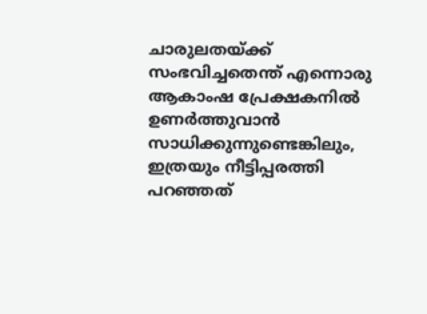ചാരുലതയ്ക്ക് സംഭവിച്ചതെന്ത് എന്നൊരു ആകാംഷ പ്രേക്ഷകനില്‍ ഉണര്‍ത്തുവാന്‍ സാധിക്കുന്നുണ്ടെങ്കിലും, ഇത്രയും നീട്ടിപ്പരത്തി പറഞ്ഞത്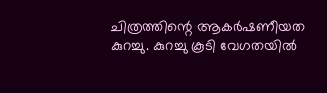ചിത്രത്തിന്റെ ആകര്‍ഷണീയത കുറച്ചു. കുറച്ചു കൂടി വേഗതയില്‍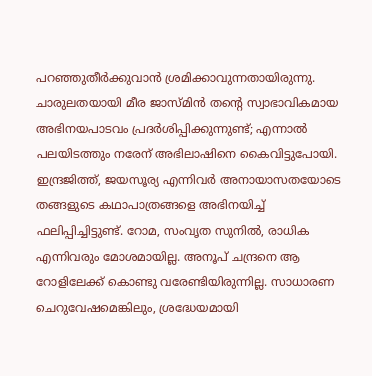പറഞ്ഞുതീര്‍ക്കുവാന്‍ ശ്രമിക്കാവുന്നതായിരുന്നു. ചാരുലതയായി മീര ജാസ്മിന്‍ തന്റെ സ്വാഭാവികമായ അഭിനയപാടവം പ്രദര്‍ശിപ്പിക്കുന്നുണ്ട്; എന്നാല്‍ പലയിടത്തും നരേന് അഭിലാഷിനെ കൈവിട്ടുപോയി. ഇന്ദ്രജിത്ത്, ജയസൂര്യ എന്നിവര്‍ അനായാസതയോടെ തങ്ങളുടെ കഥാപാത്രങ്ങളെ അഭിനയിച്ച് ഫലിപ്പിച്ചിട്ടുണ്ട്. റോമ, സംവൃത സുനില്‍, രാധിക എന്നിവരും മോശമായില്ല. അനൂപ് ചന്ദ്രനെ ആ റോളിലേക്ക് കൊണ്ടു വരേണ്ടിയിരുന്നില്ല. സാധാരണ ചെറുവേഷമെങ്കിലും, ശ്രദ്ധേയമായി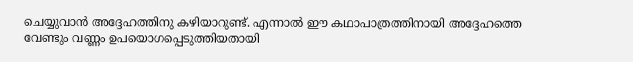ചെയ്യുവാന്‍ അദ്ദേഹത്തിനു കഴിയാറുണ്ട്. എന്നാല്‍ ഈ കഥാപാത്രത്തിനായി അദ്ദേഹത്തെ വേണ്ടും വണ്ണം ഉപയൊഗപ്പെടുത്തിയതായി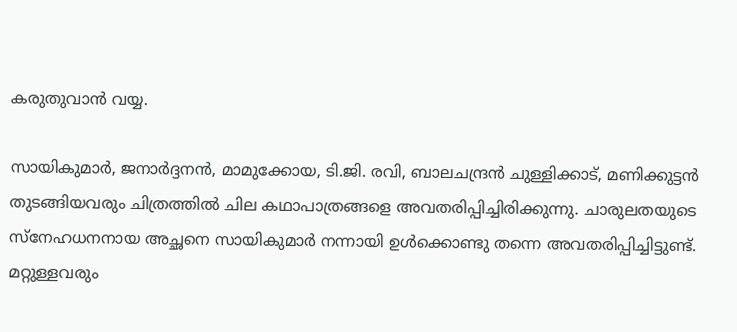കരുതുവാന്‍ വയ്യ.

സായികുമാര്‍, ജനാര്‍ദ്ദനന്‍, മാമുക്കോയ, ടി.ജി. രവി, ബാലചന്ദ്രന്‍ ചുള്ളിക്കാട്, മണിക്കുട്ടന്‍ തുടങ്ങിയവരും ചിത്രത്തില്‍ ചില കഥാപാത്രങ്ങളെ അവതരിപ്പിച്ചിരിക്കുന്നു. ചാരുലതയുടെ സ്നേഹധനനായ അച്ഛനെ സായികുമാര്‍ നന്നായി ഉള്‍ക്കൊണ്ടു തന്നെ അവതരിപ്പിച്ചിട്ടുണ്ട്. മറ്റുള്ളവരും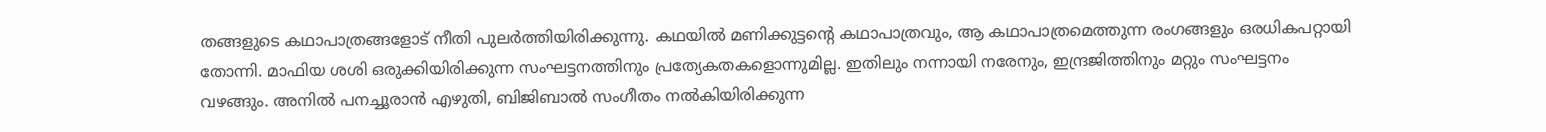തങ്ങളുടെ കഥാപാത്രങ്ങളോട് നീതി പുലര്‍ത്തിയിരിക്കുന്നു. കഥയില്‍ മണിക്കുട്ടന്റെ കഥാപാത്രവും, ആ കഥാപാത്രമെത്തുന്ന രംഗങ്ങളും ഒരധികപറ്റായി തോന്നി. മാഫിയ ശശി ഒരുക്കിയിരിക്കുന്ന സംഘട്ടനത്തിനും പ്രത്യേകതകളൊന്നുമില്ല. ഇതിലും നന്നായി നരേനും, ഇന്ദ്രജിത്തിനും മറ്റും സംഘട്ടനം വഴങ്ങും. അനില്‍ പനച്ചൂരാന്‍ എഴുതി, ബിജിബാല്‍ സംഗീതം നല്‍കിയിരിക്കുന്ന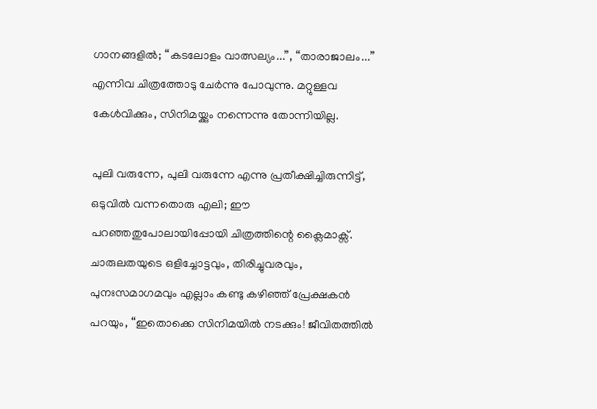ഗാനങ്ങളില്‍; “കടലോളം വാത്സല്യം...”, “താരാജാലം...” എന്നിവ ചിത്രത്തോടു ചേര്‍ന്നു പോവുന്നു. മറ്റുള്ളവ കേള്‍വിക്കും, സിനിമയ്ക്കും നന്നെന്നു തോന്നിയില്ല.

പുലി വരുന്നേ, പുലി വരുന്നേ എന്നു പ്രതീക്ഷിച്ചിരുന്നിട്ട്, ഒടുവില്‍ വന്നതൊരു എലി; ഈ പറഞ്ഞതുപോലായിപ്പോയി ചിത്രത്തിന്റെ ക്ലൈമാക്സ്. ചാരുലതയുടെ ഒളിച്ചോട്ടവും, തിരിച്ചുവരവും, പുനഃസമാഗമവും എല്ലാം കണ്ടു കഴിഞ്ഞ് പ്രേക്ഷകന്‍ പറയും, “ഇതൊക്കെ സിനിമയില്‍ നടക്കും! ജീവിതത്തില്‍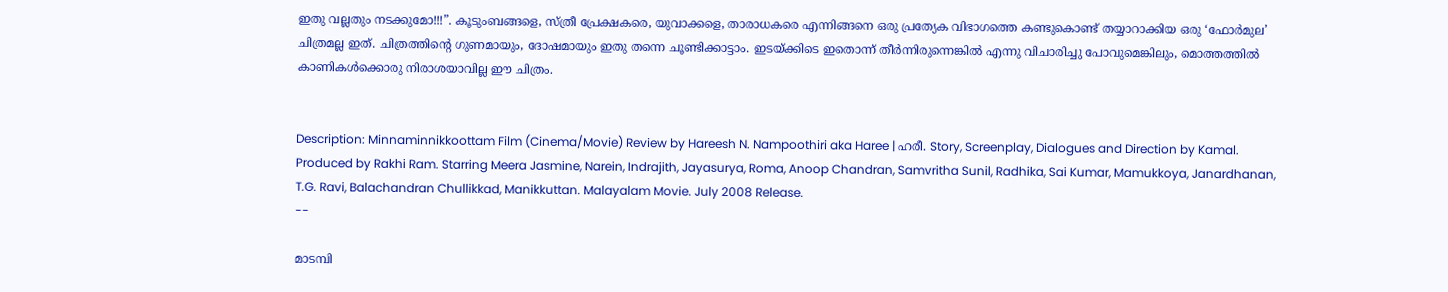ഇതു വല്ലതും നടക്കുമോ!!!”. കൂടുംബങ്ങളെ, സ്ത്രീ പ്രേക്ഷകരെ, യുവാക്കളെ, താരാധകരെ എന്നിങ്ങനെ ഒരു പ്രത്യേക വിഭാഗത്തെ കണ്ടുകൊണ്ട് തയ്യാറാക്കിയ ഒരു ‘ഫോര്‍മുല’ ചിത്രമല്ല ഇത്. ചിത്രത്തിന്റെ ഗുണമായും, ദോഷമായും ഇതു തന്നെ ചൂണ്ടിക്കാട്ടാം. ഇടയ്ക്കിടെ ഇതൊന്ന് തീര്‍ന്നിരുന്നെങ്കില്‍ എന്നു വിചാരിച്ചു പോവുമെങ്കിലും, മൊത്തത്തില്‍ കാണികള്‍ക്കൊരു നിരാശയാവില്ല ഈ ചിത്രം.


Description: Minnaminnikkoottam Film (Cinema/Movie) Review by Hareesh N. Nampoothiri aka Haree | ഹരീ. Story, Screenplay, Dialogues and Direction by Kamal. Produced by Rakhi Ram. Starring Meera Jasmine, Narein, Indrajith, Jayasurya, Roma, Anoop Chandran, Samvritha Sunil, Radhika, Sai Kumar, Mamukkoya, Janardhanan, T.G. Ravi, Balachandran Chullikkad, Manikkuttan. Malayalam Movie. July 2008 Release.
--

മാടമ്പി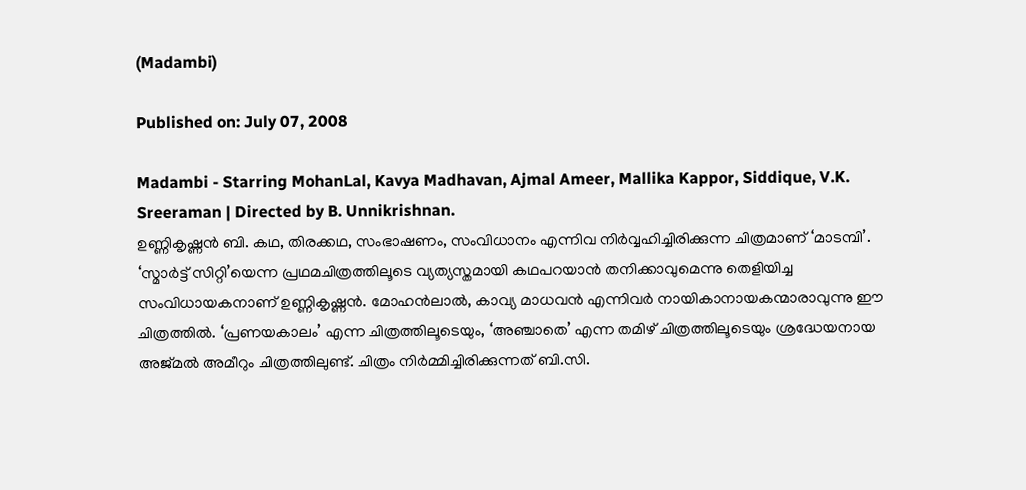(Madambi)

Published on: July 07, 2008

Madambi - Starring MohanLal, Kavya Madhavan, Ajmal Ameer, Mallika Kappor, Siddique, V.K. Sreeraman | Directed by B. Unnikrishnan.
ഉണ്ണികൃഷ്ണന്‍ ബി. കഥ, തിരക്കഥ, സംഭാഷണം, സംവിധാനം എന്നിവ നിര്‍വ്വഹിച്ചിരിക്കുന്ന ചിത്രമാണ് ‘മാടമ്പി’. ‘സ്മാര്‍ട്ട് സിറ്റി’യെന്ന പ്രഥമചിത്രത്തിലൂടെ വ്യത്യസ്തമായി കഥപറയാന്‍ തനിക്കാവുമെന്നു തെളിയിച്ച സംവിധായകനാണ് ഉണ്ണികൃഷ്ണന്‍. മോഹന്‍ലാല്‍, കാവ്യ മാധവന്‍ എന്നിവര്‍ നായികാനായകന്മാരാവുന്നു ഈ ചിത്രത്തില്‍. ‘പ്രണയകാലം’ എന്ന ചിത്രത്തിലൂടെയും, ‘അഞ്ചാതെ’ എന്ന തമിഴ് ചിത്രത്തിലൂടെയും ശ്രദ്ധേയനായ അജ്മല്‍ അമീറും ചിത്രത്തിലുണ്ട്. ചിത്രം നിര്‍മ്മിച്ചിരിക്കുന്നത് ബി.സി.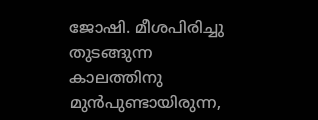ജോഷി. മീശപിരിച്ചു തുടങ്ങുന്ന കാലത്തിനു മുന്‍പുണ്ടായിരുന്ന,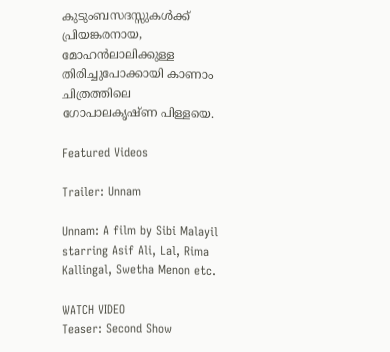കുടുംബസദസ്സുകള്‍ക്ക് പ്രിയങ്കരനായ, മോഹന്‍ലാലിക്കുള്ള തിരിച്ചുപോക്കായി കാണാം ചിത്രത്തിലെ ഗോപാലകൃഷ്ണ പിള്ളയെ.

Featured Videos

Trailer: Unnam

Unnam: A film by Sibi Malayil starring Asif Ali, Lal, Rima Kallingal, Swetha Menon etc.

WATCH VIDEO
Teaser: Second Show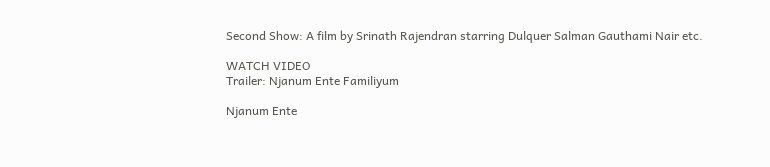Second Show: A film by Srinath Rajendran starring Dulquer Salman Gauthami Nair etc.

WATCH VIDEO
Trailer: Njanum Ente Familiyum

Njanum Ente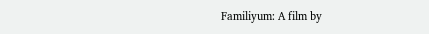Familiyum: A film by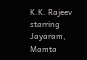K.K. Rajeev starring Jayaram, Mamta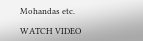Mohandas etc.

WATCH VIDEO